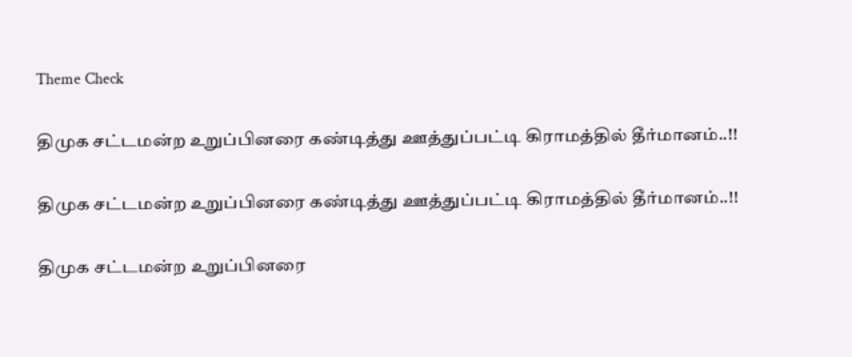Theme Check

திமுக சட்டமன்ற உறுப்பினரை கண்டித்து ஊத்துப்பட்டி கிராமத்தில் தீர்மானம்..!!

திமுக சட்டமன்ற உறுப்பினரை கண்டித்து ஊத்துப்பட்டி கிராமத்தில் தீர்மானம்..!!

திமுக சட்டமன்ற உறுப்பினரை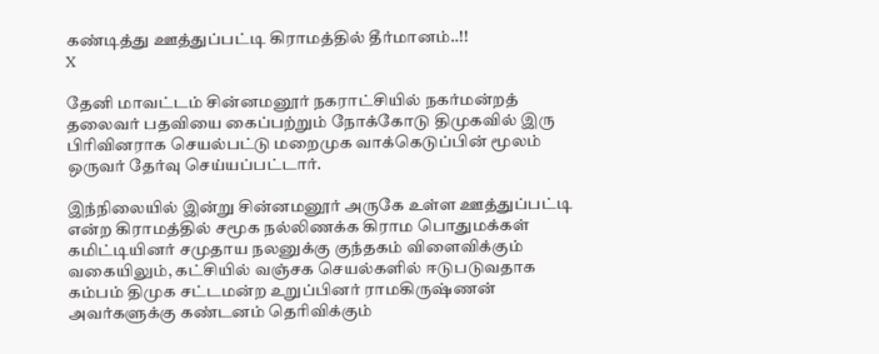கண்டித்து ஊத்துப்பட்டி கிராமத்தில் தீர்மானம்..!!
X

தேனி மாவட்டம் சின்னமனூர் நகராட்சியில் நகர்மன்றத் தலைவர் பதவியை கைப்பற்றும் நோக்கோடு திமுகவில் இரு பிரிவினராக செயல்பட்டு மறைமுக வாக்கெடுப்பின் மூலம் ஒருவர் தேர்வு செய்யப்பட்டார்.

இந்நிலையில் இன்று சின்னமனூர் அருகே உள்ள ஊத்துப்பட்டி என்ற கிராமத்தில் சமூக நல்லிணக்க கிராம பொதுமக்கள் கமிட்டியினர் சமுதாய நலனுக்கு குந்தகம் விளைவிக்கும் வகையிலும், கட்சியில் வஞ்சக செயல்களில் ஈடுபடுவதாக கம்பம் திமுக சட்டமன்ற உறுப்பினர் ராமகிருஷ்ணன் அவர்களுக்கு கண்டனம் தெரிவிக்கும்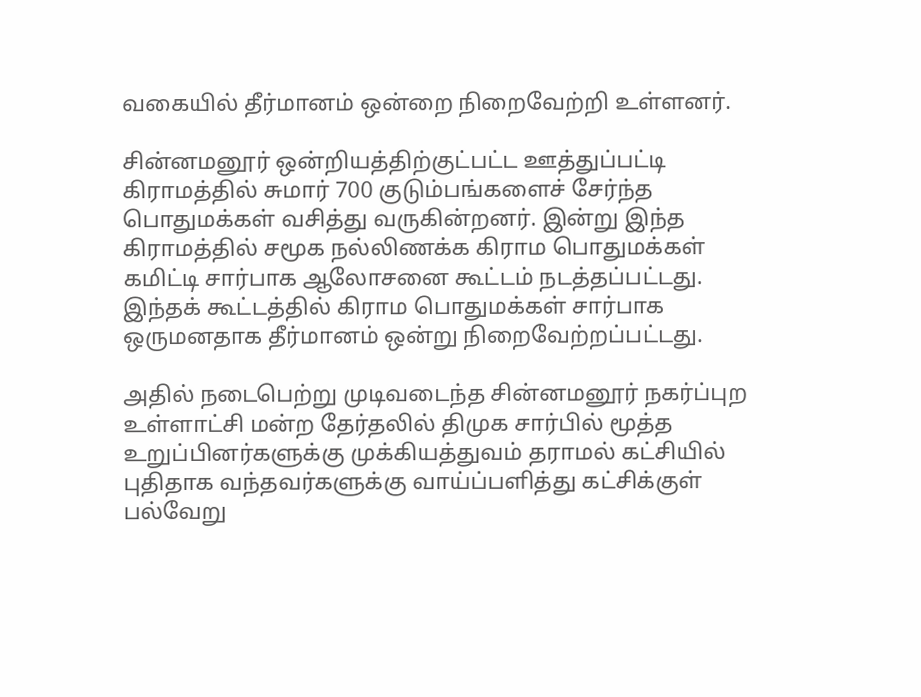வகையில் தீர்மானம் ஒன்றை நிறைவேற்றி உள்ளனர்.

சின்னமனூர் ஒன்றியத்திற்குட்பட்ட ஊத்துப்பட்டி கிராமத்தில் சுமார் 700 குடும்பங்களைச் சேர்ந்த பொதுமக்கள் வசித்து வருகின்றனர். இன்று இந்த கிராமத்தில் சமூக நல்லிணக்க கிராம பொதுமக்கள் கமிட்டி சார்பாக ஆலோசனை கூட்டம் நடத்தப்பட்டது. இந்தக் கூட்டத்தில் கிராம பொதுமக்கள் சார்பாக ஒருமனதாக தீர்மானம் ஒன்று நிறைவேற்றப்பட்டது.

அதில் நடைபெற்று முடிவடைந்த சின்னமனூர் நகர்ப்புற உள்ளாட்சி மன்ற தேர்தலில் திமுக சார்பில் மூத்த உறுப்பினர்களுக்கு முக்கியத்துவம் தராமல் கட்சியில் புதிதாக வந்தவர்களுக்கு வாய்ப்பளித்து கட்சிக்குள் பல்வேறு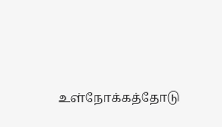உள்நோக்கத்தோடு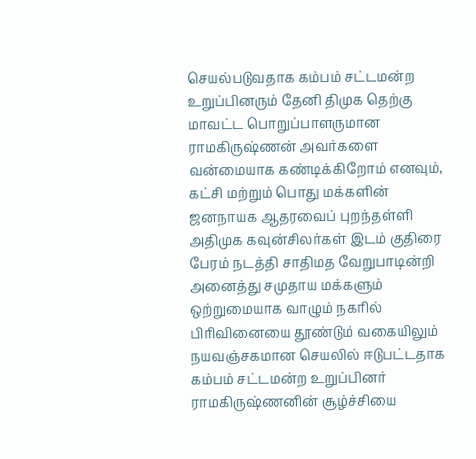செயல்படுவதாக கம்பம் சட்டமன்ற உறுப்பினரும் தேனி திமுக தெற்கு மாவட்ட பொறுப்பாளருமான ராமகிருஷ்ணன் அவர்களை வன்மையாக கண்டிக்கிறோம் எனவும், கட்சி மற்றும் பொது மக்களின் ஜனநாயக ஆதரவைப் புறந்தள்ளி அதிமுக கவுன்சிலர்கள் இடம் குதிரை பேரம் நடத்தி சாதிமத வேறுபாடின்றி அனைத்து சமுதாய மக்களும் ஒற்றுமையாக வாழும் நகரில் பிரிவினையை தூண்டும் வகையிலும் நயவஞ்சகமான செயலில் ஈடுபட்டதாக கம்பம் சட்டமன்ற உறுப்பினர் ராமகிருஷ்ணனின் சூழ்ச்சியை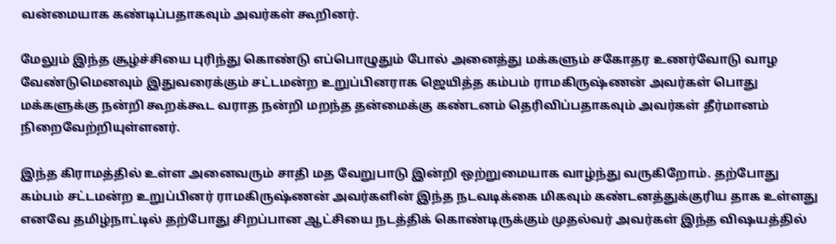வன்மையாக கண்டிப்பதாகவும் அவர்கள் கூறினர்.

மேலும் இந்த சூழ்ச்சியை புரிந்து கொண்டு எப்பொழுதும் போல் அனைத்து மக்களும் சகோதர உணர்வோடு வாழ வேண்டுமெனவும் இதுவரைக்கும் சட்டமன்ற உறுப்பினராக ஜெயித்த கம்பம் ராமகிருஷ்ணன் அவர்கள் பொது மக்களுக்கு நன்றி கூறக்கூட வராத நன்றி மறந்த தன்மைக்கு கண்டனம் தெரிவிப்பதாகவும் அவர்கள் தீர்மானம் நிறைவேற்றியுள்ளனர்.

இந்த கிராமத்தில் உள்ள அனைவரும் சாதி மத வேறுபாடு இன்றி ஒற்றுமையாக வாழ்ந்து வருகிறோம். தற்போது கம்பம் சட்டமன்ற உறுப்பினர் ராமகிருஷ்ணன் அவர்களின் இந்த நடவடிக்கை மிகவும் கண்டனத்துக்குரிய தாக உள்ளது எனவே தமிழ்நாட்டில் தற்போது சிறப்பான ஆட்சியை நடத்திக் கொண்டிருக்கும் முதல்வர் அவர்கள் இந்த விஷயத்தில்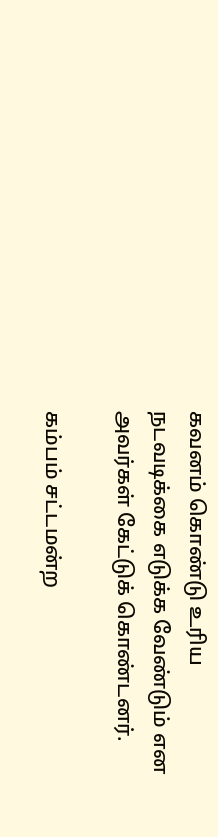கவனம் கொண்டு உரிய நடவடிக்கை எடுக்க வேண்டும் என அவர்கள் கேட்டுக் கொண்டனர்.

கம்பம் சட்டமன்ற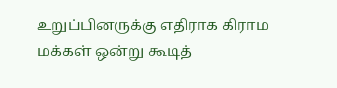உறுப்பினருக்கு எதிராக கிராம மக்கள் ஒன்று கூடித்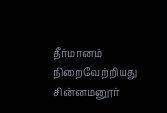தீர்மானம் நிறைவேற்றியது சின்னமனூர்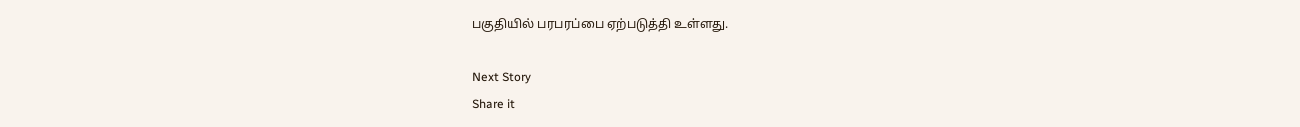பகுதியில் பரபரப்பை ஏற்படுத்தி உள்ளது.

Next Story
Share it